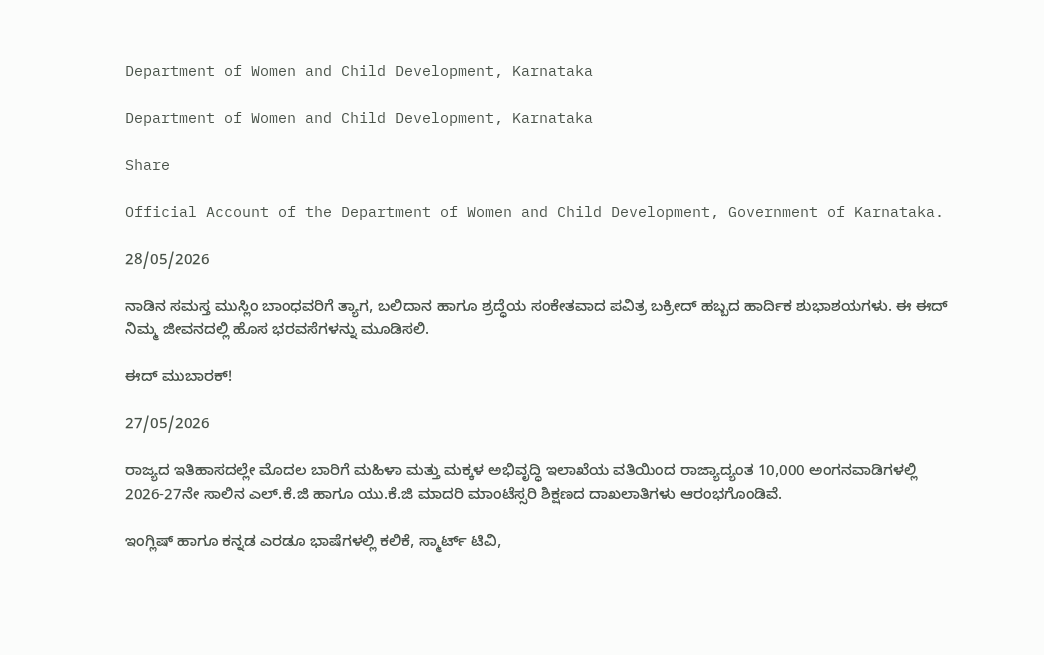Department of Women and Child Development, Karnataka

Department of Women and Child Development, Karnataka

Share

Official Account of the Department of Women and Child Development, Government of Karnataka.

28/05/2026

ನಾಡಿನ ಸಮಸ್ತ ಮುಸ್ಲಿಂ ಬಾಂಧವರಿಗೆ ತ್ಯಾಗ, ಬಲಿದಾನ ಹಾಗೂ ಶ್ರದ್ಧೆಯ ಸಂಕೇತವಾದ ಪವಿತ್ರ ಬಕ್ರೀದ್ ಹಬ್ಬದ ಹಾರ್ದಿಕ ಶುಭಾಶಯಗಳು. ಈ ಈದ್ ನಿಮ್ಮ ಜೀವನದಲ್ಲಿ ಹೊಸ ಭರವಸೆಗಳನ್ನು ಮೂಡಿಸಲಿ.

ಈದ್ ಮುಬಾರಕ್!

27/05/2026

ರಾಜ್ಯದ ಇತಿಹಾಸದಲ್ಲೇ ಮೊದಲ ಬಾರಿಗೆ ಮಹಿಳಾ ಮತ್ತು ಮಕ್ಕಳ ಅಭಿವೃದ್ಧಿ ಇಲಾಖೆಯ ವತಿಯಿಂದ ರಾಜ್ಯಾದ್ಯಂತ 10,000 ಅಂಗನವಾಡಿಗಳಲ್ಲಿ 2026-27ನೇ ಸಾಲಿನ ಎಲ್‌.ಕೆ.ಜಿ ಹಾಗೂ ಯು.ಕೆ.ಜಿ ಮಾದರಿ ಮಾಂಟೆಸ್ಸರಿ ಶಿಕ್ಷಣದ ದಾಖಲಾತಿಗಳು ಆರಂಭಗೊಂಡಿವೆ.

ಇಂಗ್ಲಿಷ್ ಹಾಗೂ ಕನ್ನಡ ಎರಡೂ ಭಾಷೆಗಳಲ್ಲಿ ಕಲಿಕೆ, ಸ್ಮಾರ್ಟ್ ಟಿವಿ,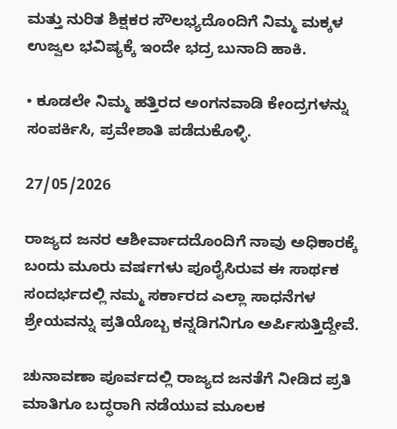ಮತ್ತು ನುರಿತ ಶಿಕ್ಷಕರ ಸೌಲಭ್ಯದೊಂದಿಗೆ ನಿಮ್ಮ ಮಕ್ಕಳ ಉಜ್ವಲ ಭವಿಷ್ಯಕ್ಕೆ ಇಂದೇ ಭದ್ರ ಬುನಾದಿ ಹಾಕಿ.

• ಕೂಡಲೇ ನಿಮ್ಮ ಹತ್ತಿರದ ಅಂಗನವಾಡಿ ಕೇಂದ್ರಗಳನ್ನು ಸಂಪರ್ಕಿಸಿ, ಪ್ರವೇಶಾತಿ ಪಡೆದುಕೊಳ್ಳಿ.

27/05/2026

ರಾಜ್ಯದ ಜನರ ಆಶೀರ್ವಾದದೊಂದಿಗೆ ನಾವು ಅಧಿಕಾರಕ್ಕೆ ಬಂದು ಮೂರು ವರ್ಷಗಳು ಪೂರೈಸಿರುವ ಈ ಸಾರ್ಥಕ ಸಂದರ್ಭದಲ್ಲಿ ನಮ್ಮ ಸರ್ಕಾರದ ಎಲ್ಲಾ ಸಾಧನೆಗಳ‌ ಶ್ರೇಯವನ್ನು ಪ್ರತಿಯೊಬ್ಬ ಕನ್ನಡಿಗನಿಗೂ ಅರ್ಪಿಸುತ್ತಿದ್ದೇವೆ.

ಚುನಾವಣಾ ಪೂರ್ವದಲ್ಲಿ ರಾಜ್ಯದ ಜನತೆಗೆ ನೀಡಿದ ಪ್ರತಿ ಮಾತಿಗೂ ಬದ್ಧರಾಗಿ ನಡೆಯುವ ಮೂಲಕ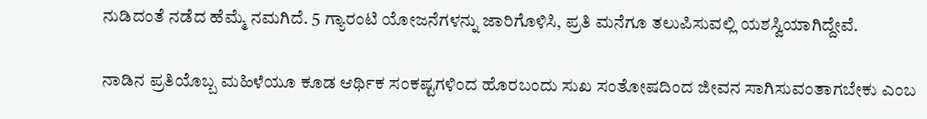ನುಡಿದಂತೆ ನಡೆದ ಹೆಮ್ಮೆ ನಮಗಿದೆ. 5 ಗ್ಯಾರಂಟಿ ಯೋಜನೆಗಳನ್ನು ಜಾರಿಗೊಳಿಸಿ, ಪ್ರತಿ ಮನೆಗೂ ತಲುಪಿಸುವಲ್ಲಿ ಯಶಸ್ವಿಯಾಗಿದ್ದೇವೆ.

ನಾಡಿನ ಪ್ರತಿಯೊಬ್ಬ ಮಹಿಳೆಯೂ ಕೂಡ ಆರ್ಥಿಕ ಸಂಕಷ್ಟಗಳಿಂದ ಹೊರಬಂದು ಸುಖ ಸಂತೋಷದಿಂದ ಜೀವನ ಸಾಗಿಸುವಂತಾಗಬೇಕು ಎಂಬ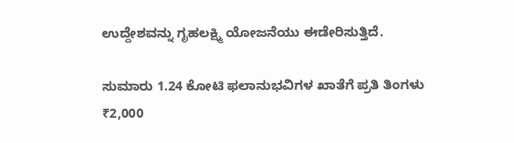ಉದ್ದೇಶವನ್ನು ಗೃಹಲಕ್ಷ್ಮಿ ಯೋಜನೆಯು ಈಡೇರಿಸುತ್ತಿದೆ.

ಸುಮಾರು 1.24 ಕೋಟಿ ಫಲಾನುಭವಿಗಳ ಖಾತೆಗೆ ಪ್ರತಿ ತಿಂಗಳು ₹2,000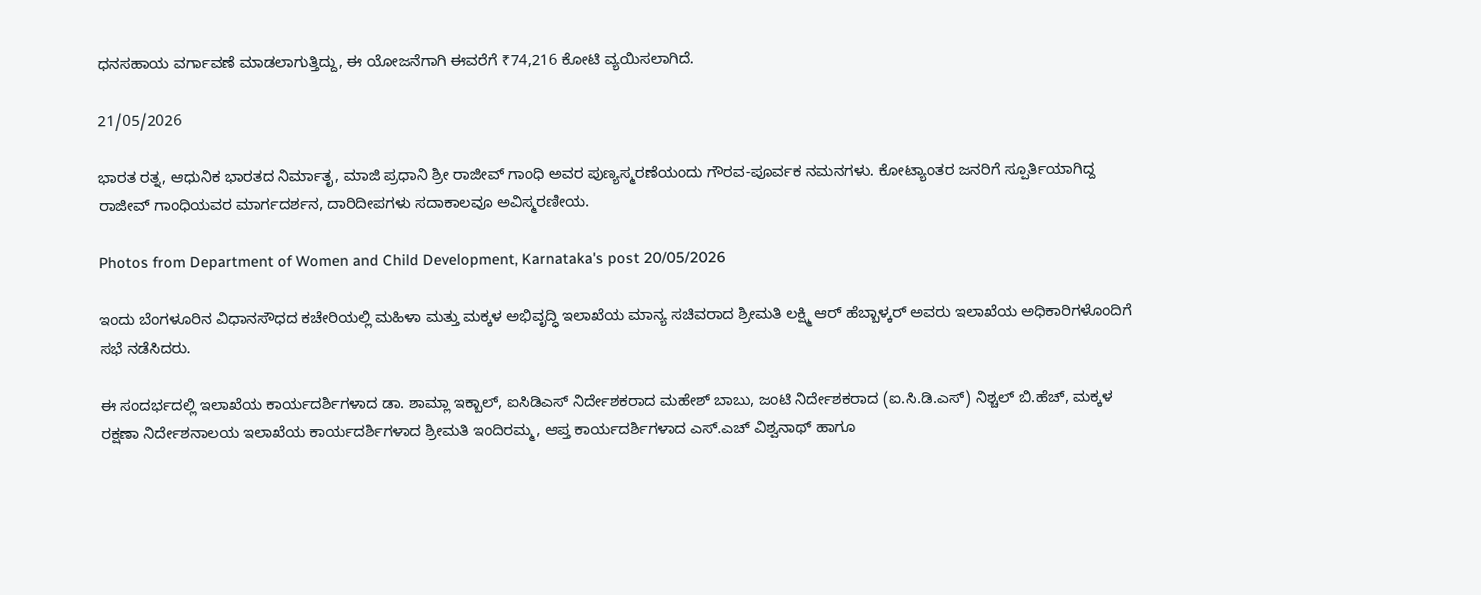ಧನಸಹಾಯ ವರ್ಗಾವಣೆ ಮಾಡಲಾಗುತ್ತಿದ್ದು, ಈ ಯೋಜನೆಗಾಗಿ ಈವರೆಗೆ ₹74,216 ಕೋಟಿ ವ್ಯಯಿಸಲಾಗಿದೆ.

21/05/2026

ಭಾರತ ರತ್ನ, ಆಧುನಿಕ ಭಾರತದ ನಿರ್ಮಾತೃ, ಮಾಜಿ ಪ್ರಧಾನಿ ಶ್ರೀ ರಾಜೀವ್ ಗಾಂಧಿ ಅವರ ಪುಣ್ಯಸ್ಮರಣೆಯಂದು ಗೌರವ-ಪೂರ್ವಕ ನಮನಗಳು. ಕೋಟ್ಯಾಂತರ ಜನರಿಗೆ ಸ್ಪೂರ್ತಿಯಾಗಿದ್ದ ರಾಜೀವ್ ಗಾಂಧಿಯವರ ಮಾರ್ಗದರ್ಶನ, ದಾರಿದೀಪಗಳು ಸದಾಕಾಲವೂ ಅವಿಸ್ಮರಣೀಯ.

Photos from Department of Women and Child Development, Karnataka's post 20/05/2026

ಇಂದು ಬೆಂಗಳೂರಿನ ವಿಧಾನಸೌಧದ ಕಚೇರಿಯಲ್ಲಿ ಮಹಿಳಾ ಮತ್ತು ಮಕ್ಕಳ ಅಭಿವೃದ್ಧಿ ಇಲಾಖೆಯ ಮಾನ್ಯ ಸಚಿವರಾದ ಶ್ರೀಮತಿ ಲಕ್ಷ್ಮಿ ಆರ್ ಹೆಬ್ಬಾಳ್ಕರ್ ಅವರು ಇಲಾಖೆಯ ಅಧಿಕಾರಿಗಳೊಂದಿಗೆ ಸಭೆ ನಡೆಸಿದರು.

ಈ ಸಂದರ್ಭದಲ್ಲಿ ಇಲಾಖೆಯ ಕಾರ್ಯದರ್ಶಿಗಳಾದ ಡಾ. ಶಾಮ್ಲಾ ಇಕ್ಬಾಲ್, ಐಸಿಡಿಎಸ್ ನಿರ್ದೇಶಕರಾದ ಮಹೇಶ್ ಬಾಬು, ಜಂಟಿ ನಿರ್ದೇಶಕರಾದ (ಐ.ಸಿ.ಡಿ.ಎಸ್) ನಿಶ್ಚಲ್ ಬಿ.ಹೆಚ್, ಮಕ್ಕಳ ರಕ್ಷಣಾ ನಿರ್ದೇಶನಾಲಯ ಇಲಾಖೆಯ ಕಾರ್ಯದರ್ಶಿಗಳಾದ ಶ್ರೀಮತಿ ಇಂದಿರಮ್ಮ, ಆಪ್ತ ಕಾರ್ಯದರ್ಶಿಗಳಾದ ಎಸ್.ಎಚ್ ವಿಶ್ವನಾಥ್ ಹಾಗೂ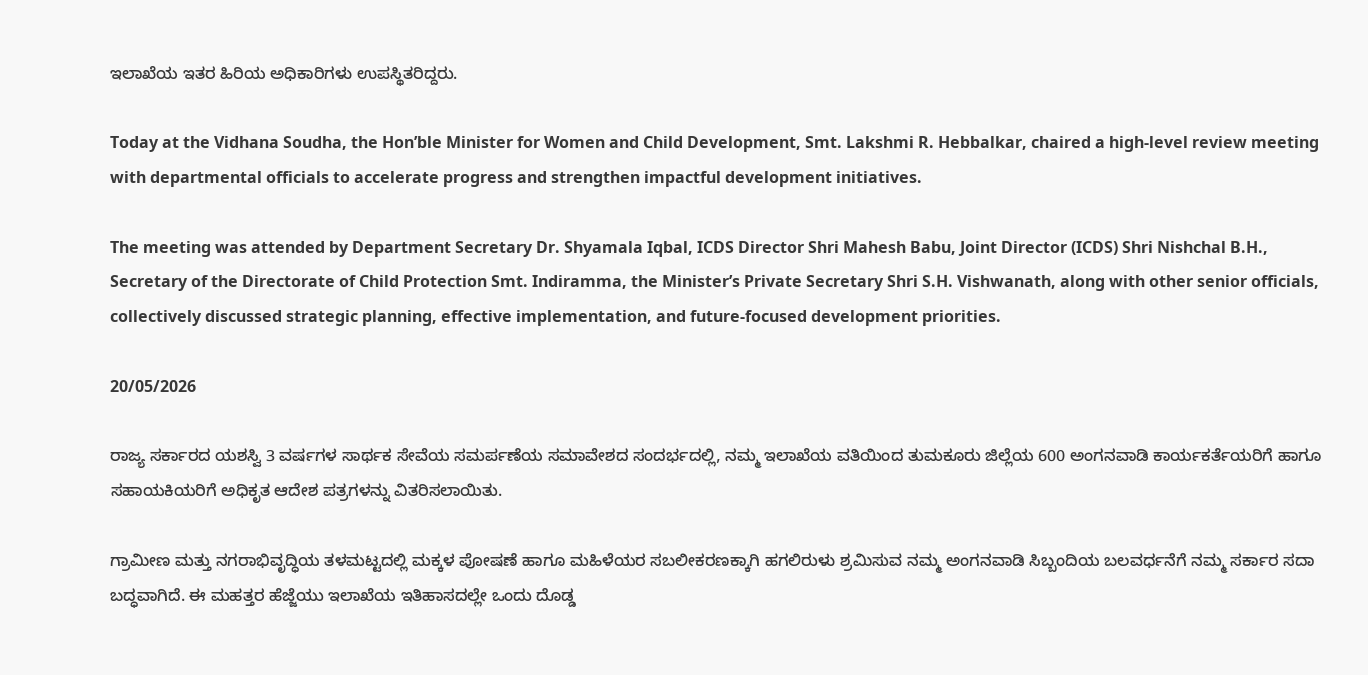ಇಲಾಖೆಯ ಇತರ ಹಿರಿಯ ಅಧಿಕಾರಿಗಳು ಉಪಸ್ಥಿತರಿದ್ದರು.

Today at the Vidhana Soudha, the Hon’ble Minister for Women and Child Development, Smt. Lakshmi R. Hebbalkar, chaired a high-level review meeting with departmental officials to accelerate progress and strengthen impactful development initiatives.

The meeting was attended by Department Secretary Dr. Shyamala Iqbal, ICDS Director Shri Mahesh Babu, Joint Director (ICDS) Shri Nishchal B.H., Secretary of the Directorate of Child Protection Smt. Indiramma, the Minister’s Private Secretary Shri S.H. Vishwanath, along with other senior officials, collectively discussed strategic planning, effective implementation, and future-focused development priorities.

20/05/2026

ರಾಜ್ಯ ಸರ್ಕಾರದ ಯಶಸ್ವಿ 3 ವರ್ಷಗಳ ಸಾರ್ಥಕ ಸೇವೆಯ ಸಮರ್ಪಣೆಯ ಸಮಾವೇಶದ ಸಂದರ್ಭದಲ್ಲಿ, ನಮ್ಮ ಇಲಾಖೆಯ ವತಿಯಿಂದ ತುಮಕೂರು ಜಿಲ್ಲೆಯ 600 ಅಂಗನವಾಡಿ ಕಾರ್ಯಕರ್ತೆಯರಿಗೆ ಹಾಗೂ ಸಹಾಯಕಿಯರಿಗೆ ಅಧಿಕೃತ ಆದೇಶ ಪತ್ರಗಳನ್ನು ವಿತರಿಸಲಾಯಿತು.

ಗ್ರಾಮೀಣ ಮತ್ತು ನಗರಾಭಿವೃದ್ಧಿಯ ತಳಮಟ್ಟದಲ್ಲಿ ಮಕ್ಕಳ ಪೋಷಣೆ ಹಾಗೂ ಮಹಿಳೆಯರ ಸಬಲೀಕರಣಕ್ಕಾಗಿ ಹಗಲಿರುಳು ಶ್ರಮಿಸುವ ನಮ್ಮ ಅಂಗನವಾಡಿ ಸಿಬ್ಬಂದಿಯ ಬಲವರ್ಧನೆಗೆ ನಮ್ಮ ಸರ್ಕಾರ ಸದಾ ಬದ್ಧವಾಗಿದೆ. ಈ ಮಹತ್ತರ ಹೆಜ್ಜೆಯು ಇಲಾಖೆಯ ಇತಿಹಾಸದಲ್ಲೇ ಒಂದು ದೊಡ್ಡ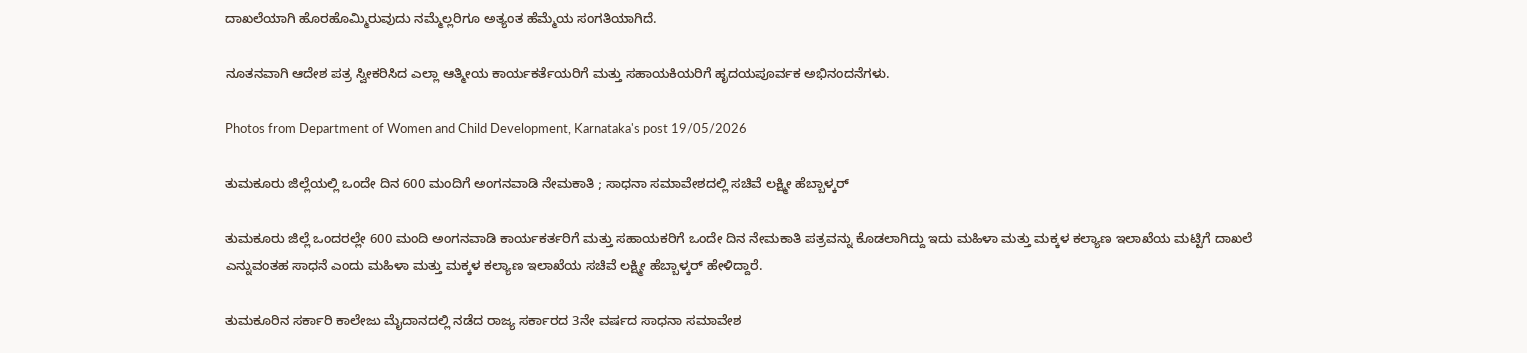ದಾಖಲೆಯಾಗಿ ಹೊರಹೊಮ್ಮಿರುವುದು ನಮ್ಮೆಲ್ಲರಿಗೂ ಅತ್ಯಂತ ಹೆಮ್ಮೆಯ ಸಂಗತಿಯಾಗಿದೆ.

ನೂತನವಾಗಿ ಆದೇಶ ಪತ್ರ ಸ್ವೀಕರಿಸಿದ ಎಲ್ಲಾ ಆತ್ಮೀಯ ಕಾರ್ಯಕರ್ತೆಯರಿಗೆ ಮತ್ತು ಸಹಾಯಕಿಯರಿಗೆ ಹೃದಯಪೂರ್ವಕ ಅಭಿನಂದನೆಗಳು.

Photos from Department of Women and Child Development, Karnataka's post 19/05/2026

ತುಮಕೂರು ಜಿಲ್ಲೆಯಲ್ಲಿ ಒಂದೇ ದಿನ 600 ಮಂದಿಗೆ ಅಂಗನವಾಡಿ ನೇಮಕಾತಿ ; ಸಾಧನಾ ಸಮಾವೇಶದಲ್ಲಿ ಸಚಿವೆ ಲಕ್ಷ್ಮೀ ಹೆಬ್ಬಾಳ್ಕರ್

ತುಮಕೂರು ಜಿಲ್ಲೆ ಒಂದರಲ್ಲೇ 600 ಮಂದಿ ಅಂಗನವಾಡಿ ಕಾರ್ಯಕರ್ತರಿಗೆ ಮತ್ತು ಸಹಾಯಕರಿಗೆ ಒಂದೇ ದಿನ ನೇಮಕಾತಿ ಪತ್ರವನ್ನು ಕೊಡಲಾಗಿದ್ದು ಇದು ಮಹಿಳಾ ಮತ್ತು ಮಕ್ಕಳ ಕಲ್ಯಾಣ ಇಲಾಖೆಯ ಮಟ್ಟಿಗೆ ದಾಖಲೆ ಎನ್ನುವಂತಹ ಸಾಧನೆ ಎಂದು ಮಹಿಳಾ ಮತ್ತು ಮಕ್ಕಳ ಕಲ್ಯಾಣ ಇಲಾಖೆಯ ಸಚಿವೆ ಲಕ್ಷ್ಮೀ ಹೆಬ್ಬಾಳ್ಕರ್ ಹೇಳಿದ್ದಾರೆ.

ತುಮಕೂರಿನ ಸರ್ಕಾರಿ ಕಾಲೇಜು ಮೈದಾನದಲ್ಲಿ ನಡೆದ ರಾಜ್ಯ ಸರ್ಕಾರದ 3ನೇ ವರ್ಷದ ಸಾಧನಾ ಸಮಾವೇಶ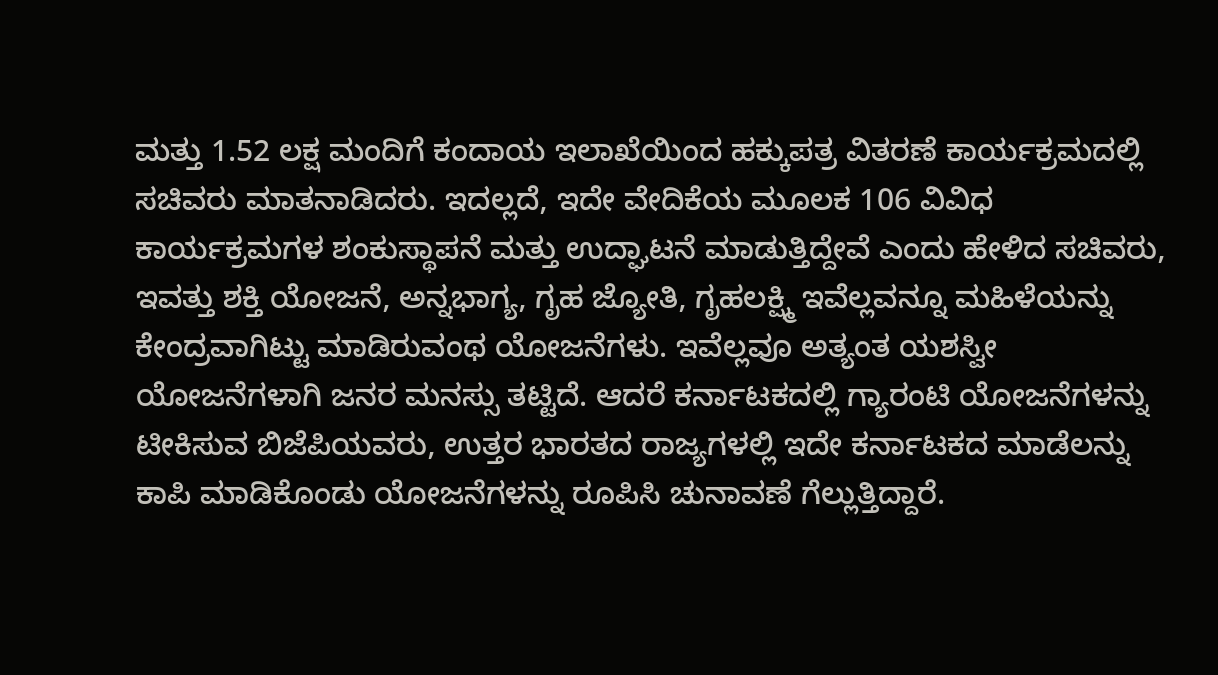ಮತ್ತು 1.52 ಲಕ್ಷ ಮಂದಿಗೆ ಕಂದಾಯ ಇಲಾಖೆಯಿಂದ ಹಕ್ಕುಪತ್ರ ವಿತರಣೆ ಕಾರ್ಯಕ್ರಮದಲ್ಲಿ ಸಚಿವರು ಮಾತನಾಡಿದರು. ಇದಲ್ಲದೆ, ಇದೇ ವೇದಿಕೆಯ ಮೂಲಕ 106 ವಿವಿಧ ಕಾರ್ಯಕ್ರಮಗಳ ಶಂಕುಸ್ಥಾಪನೆ ಮತ್ತು ಉದ್ಘಾಟನೆ ಮಾಡುತ್ತಿದ್ದೇವೆ ಎಂದು ಹೇಳಿದ ಸಚಿವರು, ಇವತ್ತು ಶಕ್ತಿ ಯೋಜನೆ, ಅನ್ನಭಾಗ್ಯ, ಗೃಹ ಜ್ಯೋತಿ, ಗೃಹಲಕ್ಷ್ಮಿ ಇವೆಲ್ಲವನ್ನೂ ಮಹಿಳೆಯನ್ನು ಕೇಂದ್ರವಾಗಿಟ್ಟು ಮಾಡಿರುವಂಥ ಯೋಜನೆಗಳು. ಇವೆಲ್ಲವೂ ಅತ್ಯಂತ ಯಶಸ್ವೀ ಯೋಜನೆಗಳಾಗಿ ಜನರ ಮನಸ್ಸು ತಟ್ಟಿದೆ. ಆದರೆ ಕರ್ನಾಟಕದಲ್ಲಿ ಗ್ಯಾರಂಟಿ ಯೋಜನೆಗಳನ್ನು ಟೀಕಿಸುವ ಬಿಜೆಪಿಯವರು, ಉತ್ತರ ಭಾರತದ ರಾಜ್ಯಗಳಲ್ಲಿ ಇದೇ ಕರ್ನಾಟಕದ ಮಾಡೆಲನ್ನು ಕಾಪಿ ಮಾಡಿಕೊಂಡು ಯೋಜನೆಗಳನ್ನು ರೂಪಿಸಿ ಚುನಾವಣೆ ಗೆಲ್ಲುತ್ತಿದ್ದಾರೆ.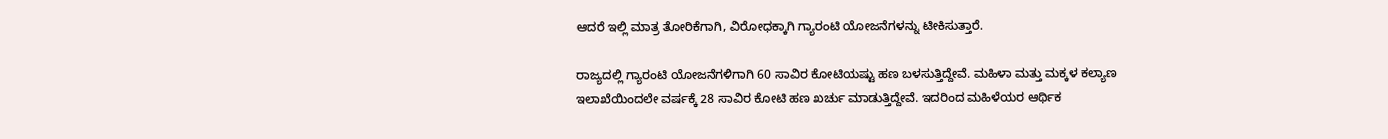ಆದರೆ ಇಲ್ಲಿ ಮಾತ್ರ ತೋರಿಕೆಗಾಗಿ, ವಿರೋಧಕ್ಕಾಗಿ ಗ್ಯಾರಂಟಿ ಯೋಜನೆಗಳನ್ನು ಟೀಕಿಸುತ್ತಾರೆ.

ರಾಜ್ಯದಲ್ಲಿ ಗ್ಯಾರಂಟಿ ಯೋಜನೆಗಳಿಗಾಗಿ 60 ಸಾವಿರ ಕೋಟಿಯಷ್ಟು ಹಣ ಬಳಸುತ್ತಿದ್ದೇವೆ. ಮಹಿಳಾ ಮತ್ತು ಮಕ್ಕಳ ಕಲ್ಯಾಣ ಇಲಾಖೆಯಿಂದಲೇ ವರ್ಷಕ್ಕೆ 28 ಸಾವಿರ ಕೋಟಿ ಹಣ ಖರ್ಚು ಮಾಡುತ್ತಿದ್ದೇವೆ. ಇದರಿಂದ ಮಹಿಳೆಯರ ಆರ್ಥಿಕ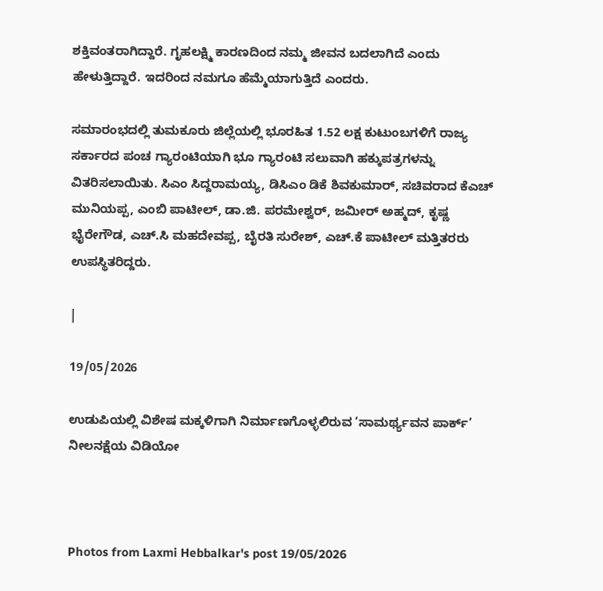ಶಕ್ತಿವಂತರಾಗಿದ್ದಾರೆ. ಗೃಹಲಕ್ಷ್ಮಿ ಕಾರಣದಿಂದ ನಮ್ಮ ಜೀವನ ಬದಲಾಗಿದೆ ಎಂದು ಹೇಳುತ್ತಿದ್ದಾರೆ. ಇದರಿಂದ ನಮಗೂ ಹೆಮ್ಮೆಯಾಗುತ್ತಿದೆ ಎಂದರು.

ಸಮಾರಂಭದಲ್ಲಿ ತುಮಕೂರು ಜಿಲ್ಲೆಯಲ್ಲಿ ಭೂರಹಿತ 1.52 ಲಕ್ಷ ಕುಟುಂಬಗಳಿಗೆ ರಾಜ್ಯ ಸರ್ಕಾರದ ಪಂಚ ಗ್ಯಾರಂಟಿಯಾಗಿ ಭೂ ಗ್ಯಾರಂಟಿ ಸಲುವಾಗಿ ಹಕ್ಕುಪತ್ರಗಳನ್ನು ವಿತರಿಸಲಾಯಿತು. ಸಿಎಂ ಸಿದ್ದರಾಮಯ್ಯ, ಡಿಸಿಎಂ ಡಿಕೆ ಶಿವಕುಮಾರ್, ಸಚಿವರಾದ ಕೆಎಚ್ ಮುನಿಯಪ್ಪ, ಎಂಬಿ ಪಾಟೀಲ್, ಡಾ.ಜಿ. ಪರಮೇಶ್ವರ್, ಜಮೀರ್ ಅಹ್ಮದ್, ಕೃಷ್ಣ ಭೈರೇಗೌಡ, ಎಚ್.ಸಿ ಮಹದೇವಪ್ಪ, ಬೈರತಿ ಸುರೇಶ್, ಎಚ್.ಕೆ ಪಾಟೀಲ್ ಮತ್ತಿತರರು ಉಪಸ್ಥಿತರಿದ್ದರು.

|

19/05/2026

ಉಡುಪಿಯಲ್ಲಿ ವಿಶೇಷ ಮಕ್ಕಳಿಗಾಗಿ ನಿರ್ಮಾಣಗೊಳ್ಳಲಿರುವ ‘ಸಾಮರ್ಥ್ಯವನ ಪಾರ್ಕ್’ ನೀಲನಕ್ಷೆಯ ವಿಡಿಯೋ



Photos from Laxmi Hebbalkar's post 19/05/2026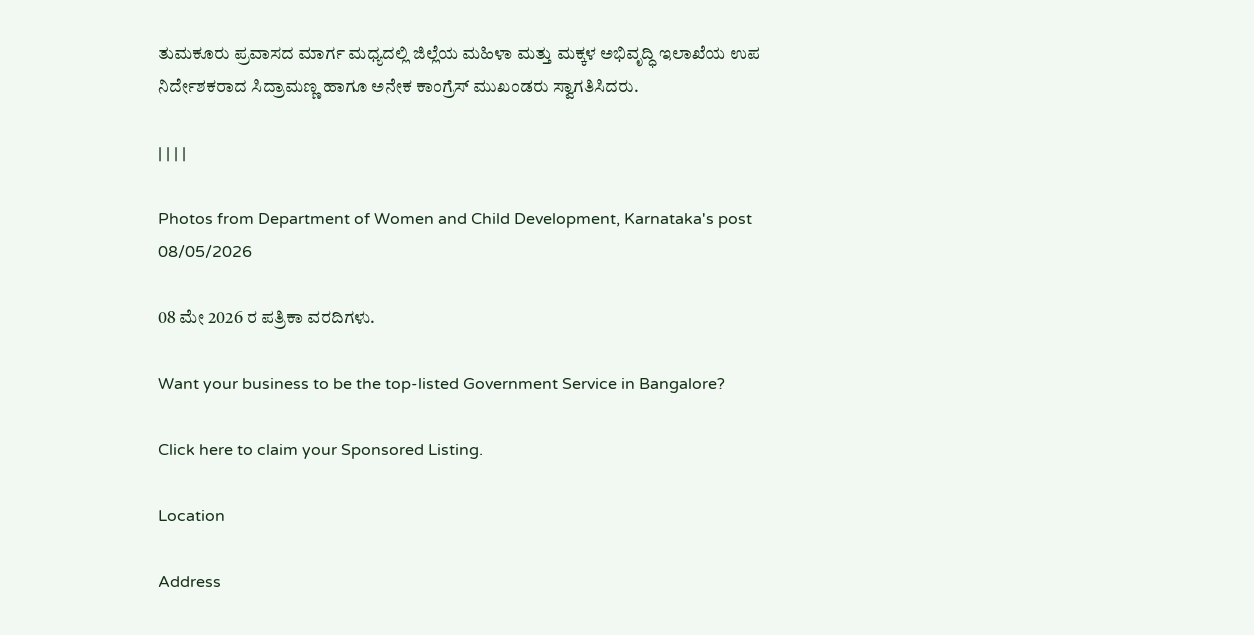ತುಮಕೂರು ಪ್ರವಾಸದ ಮಾರ್ಗ ಮಧ್ಯದಲ್ಲಿ ಜಿಲ್ಲೆಯ ಮಹಿಳಾ ಮತ್ತು ಮಕ್ಕಳ ಅಭಿವೃದ್ಧಿ ಇಲಾಖೆಯ ಉಪ ನಿರ್ದೇಶಕರಾದ ಸಿದ್ರಾಮಣ್ಣ ಹಾಗೂ ಅನೇಕ ಕಾಂಗ್ರೆಸ್ ಮುಖಂಡರು ಸ್ವಾಗತಿಸಿದರು.

| | | |

Photos from Department of Women and Child Development, Karnataka's post 08/05/2026

08 ಮೇ 2026 ರ ಪತ್ರಿಕಾ ವರದಿಗಳು.

Want your business to be the top-listed Government Service in Bangalore?

Click here to claim your Sponsored Listing.

Location

Address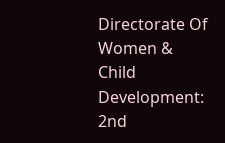Directorate Of Women & Child Development: 2nd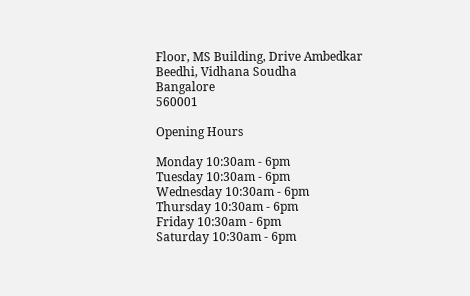Floor, MS Building, Drive Ambedkar Beedhi, Vidhana Soudha
Bangalore
560001

Opening Hours

Monday 10:30am - 6pm
Tuesday 10:30am - 6pm
Wednesday 10:30am - 6pm
Thursday 10:30am - 6pm
Friday 10:30am - 6pm
Saturday 10:30am - 6pm